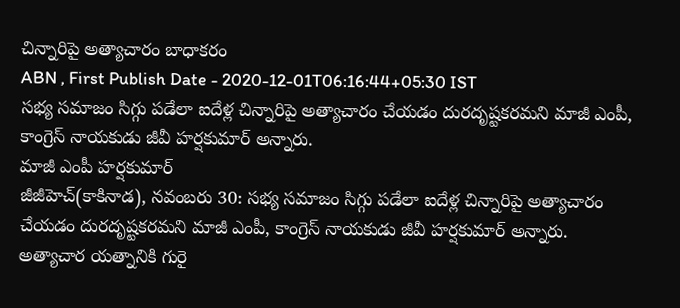చిన్నారిపై అత్యాచారం బాధాకరం
ABN , First Publish Date - 2020-12-01T06:16:44+05:30 IST
సభ్య సమాజం సిగ్గు పడేలా ఐదేళ్ల చిన్నారిపై అత్యాచారం చేయడం దురదృష్టకరమని మాజీ ఎంపీ, కాంగ్రెస్ నాయకుడు జీవీ హర్షకుమార్ అన్నారు.
మాజీ ఎంపీ హర్షకుమార్
జీజీహెచ్(కాకినాడ), నవంబరు 30: సభ్య సమాజం సిగ్గు పడేలా ఐదేళ్ల చిన్నారిపై అత్యాచారం చేయడం దురదృష్టకరమని మాజీ ఎంపీ, కాంగ్రెస్ నాయకుడు జీవీ హర్షకుమార్ అన్నారు. అత్యాచార యత్నానికి గురై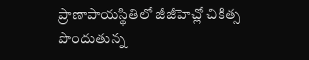ప్రాణాపాయస్థితిలో జీజీహెచ్లో చికిత్స పొందుతున్న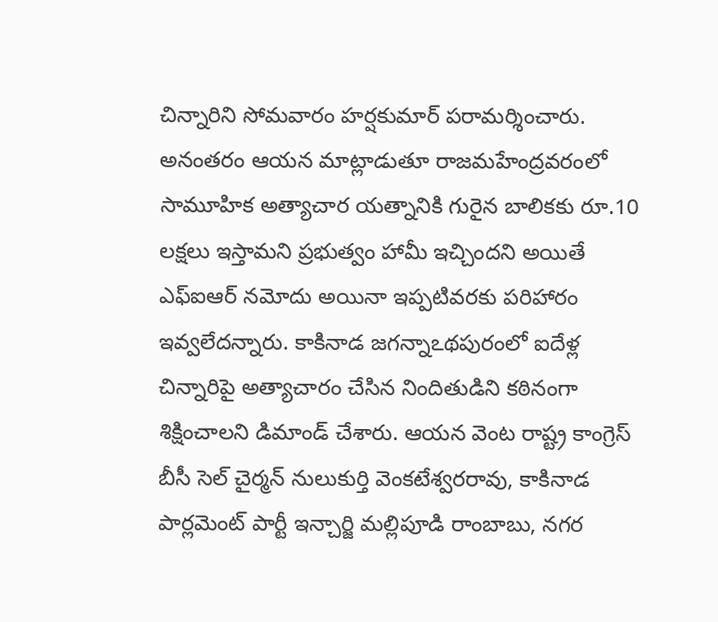చిన్నారిని సోమవారం హర్షకుమార్ పరామర్శించారు. అనంతరం ఆయన మాట్లాడుతూ రాజమహేంద్రవరంలో సామూహిక అత్యాచార యత్నానికి గురైన బాలికకు రూ.10 లక్షలు ఇస్తామని ప్రభుత్వం హామీ ఇచ్చిందని అయితే ఎఫ్ఐఆర్ నమోదు అయినా ఇప్పటివరకు పరిహారం ఇవ్వలేదన్నారు. కాకినాడ జగన్నాఽథపురంలో ఐదేళ్ల చిన్నారిపై అత్యాచారం చేసిన నిందితుడిని కఠినంగా శిక్షించాలని డిమాండ్ చేశారు. ఆయన వెంట రాష్ట్ర కాంగ్రెస్ బీసీ సెల్ చైర్మన్ నులుకుర్తి వెంకటేశ్వరరావు, కాకినాడ పార్లమెంట్ పార్టీ ఇన్చార్జి మల్లిపూడి రాంబాబు, నగర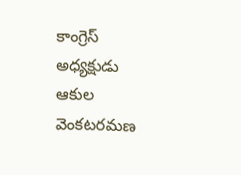కాంగ్రెస్ అధ్యక్షుడు ఆకుల వెంకటరమణ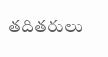తదితరులు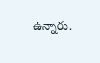ఉన్నారు.